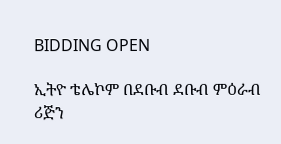BIDDING OPEN

ኢትዮ ቴሌኮም በደቡብ ደቡብ ምዕራብ ሪጅን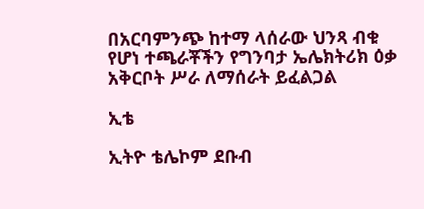በአርባምንጭ ከተማ ላሰራው ህንጻ ብቁ የሆነ ተጫራቾችን የግንባታ ኤሌክትሪክ ዕቃ አቅርቦት ሥራ ለማሰራት ይፈልጋል

ኢቴ

ኢትዮ ቴሌኮም ደቡብ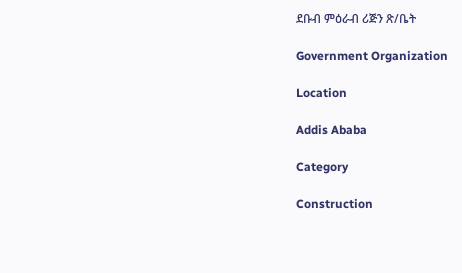ደቡብ ምዕራብ ሪጅን ጽ/ቤት

Government Organization

Location

Addis Ababa

Category

Construction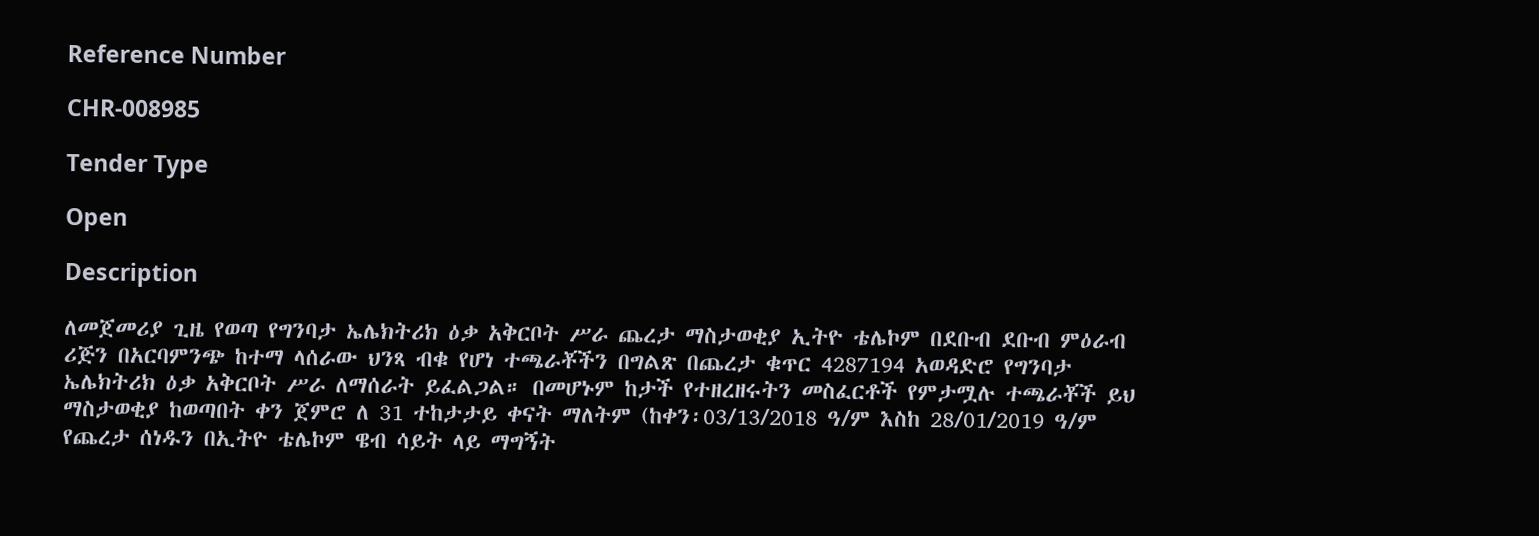Reference Number

CHR-008985

Tender Type

Open

Description

ለመጀመሪያ ጊዜ የወጣ የግንባታ ኤሌክትሪክ ዕቃ አቅርቦት ሥራ ጨረታ ማስታወቂያ ኢትዮ ቴሌኮም በደቡብ ደቡብ ምዕራብ ሪጅን በአርባምንጭ ከተማ ላሰራው ህንጻ ብቁ የሆነ ተጫራቾችን በግልጽ በጨረታ ቁጥር 4287194 አወዳድሮ የግንባታ ኤሌክትሪክ ዕቃ አቅርቦት ሥራ ለማሰራት ይፈልጋል። በመሆኑም ከታች የተዘረዘሩትን መስፈርቶች የምታሟሉ ተጫራቾች ይህ ማስታወቂያ ከወጣበት ቀን ጀምሮ ለ 31 ተከታታይ ቀናት ማለትም (ከቀን፡03/13/2018 ዓ/ም እስከ 28/01/2019 ዓ/ም የጨረታ ሰነዱን በኢትዮ ቴሌኮም ዌብ ሳይት ላይ ማግኝት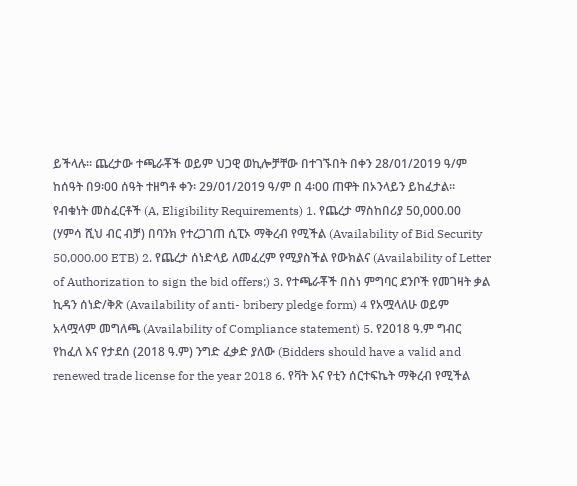ይችላሉ። ጨረታው ተጫራቾች ወይም ህጋዊ ወኪሎቻቸው በተገኙበት በቀን 28/01/2019 ዓ/ም ከሰዓት በ9፡00 ሰዓት ተዘግቶ ቀን፡ 29/01/2019 ዓ/ም በ 4፡00 ጠዋት በኦንላይን ይከፈታል። የብቁነት መስፈርቶች (A, Eligibility Requirements) 1. የጨረታ ማስከበሪያ 50,000.00 (ሃምሳ ሺህ ብር ብቻ) በባንክ የተረጋገጠ ሲፒኦ ማቅረብ የሚችል (Availability of Bid Security 50,000.00 ETB) 2. የጨረታ ሰነድላይ ለመፈረም የሚያስችል የውክልና (Availability of Letter of Authorization to sign the bid offers;) 3. የተጫራቾች በስነ ምግባር ደንቦች የመገዛት ቃል ኪዳን ሰነድ/ቅጽ (Availability of anti- bribery pledge form) 4 የአሟላለሁ ወይም አላሟላም መግለጫ (Availability of Compliance statement) 5. የ2018 ዓ.ም ግብር የከፈለ እና የታደሰ (2018 ዓ.ም) ንግድ ፈቃድ ያለው (Bidders should have a valid and renewed trade license for the year 2018 6. የቫት እና የቲን ሰርተፍኬት ማቅረብ የሚችል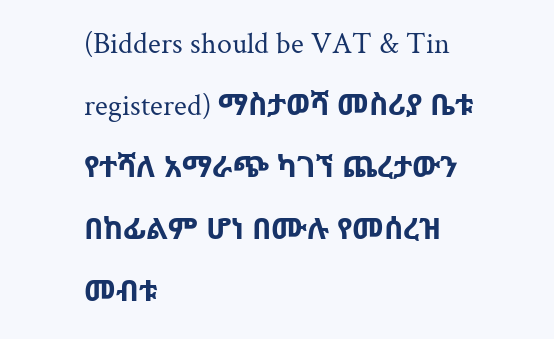(Bidders should be VAT & Tin registered) ማስታወሻ መስሪያ ቤቱ የተሻለ አማራጭ ካገኘ ጨረታውን በከፊልም ሆነ በሙሉ የመሰረዝ መብቱ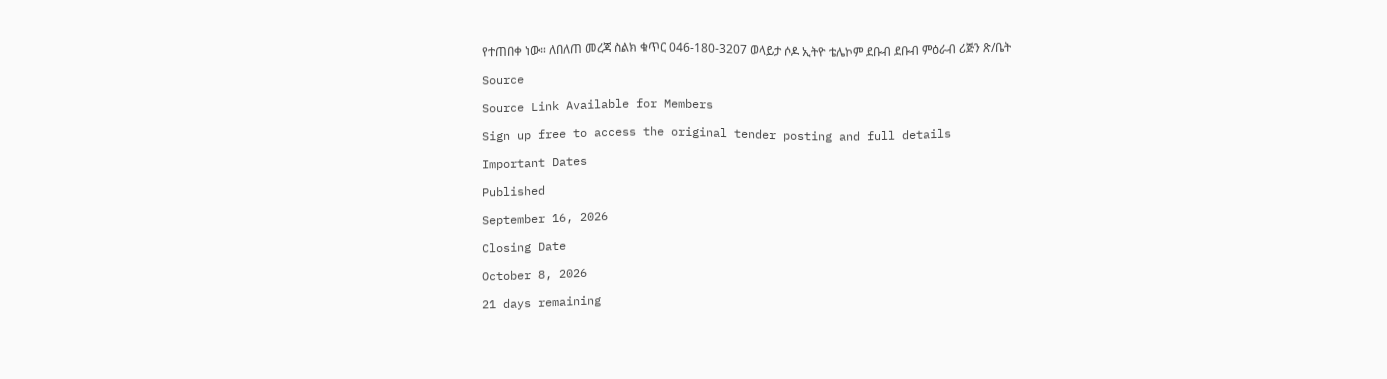የተጠበቀ ነው። ለበለጠ መረጃ ስልክ ቁጥር 046-180-3207 ወላይታ ሶዶ ኢትዮ ቴሌኮም ደቡብ ደቡብ ምዕራብ ሪጅን ጽ/ቤት

Source

Source Link Available for Members

Sign up free to access the original tender posting and full details

Important Dates

Published

September 16, 2026

Closing Date

October 8, 2026

21 days remaining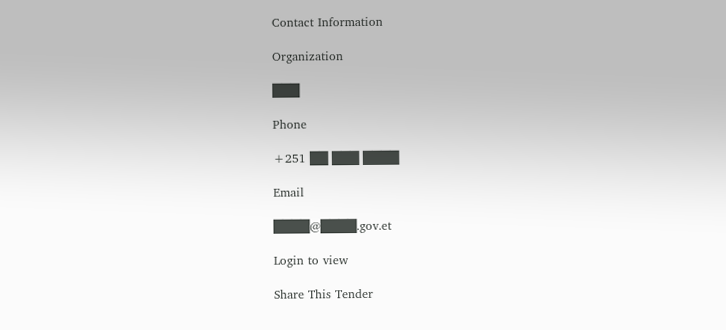Contact Information

Organization

███

Phone

+251 ██ ███ ████

Email

████@████.gov.et

Login to view

Share This Tender